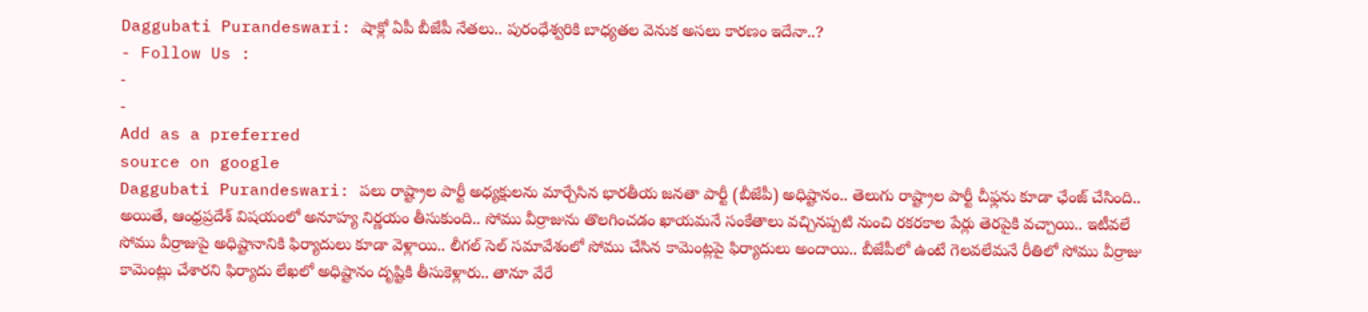Daggubati Purandeswari: షాక్లో ఏపీ బీజేపీ నేతలు.. పురంధేశ్వరికి బాధ్యతల వెనుక అసలు కారణం ఇదేనా..?
- Follow Us :
-
-
Add as a preferred
source on google
Daggubati Purandeswari: పలు రాష్ట్రాల పార్టీ అధ్యక్షులను మార్చేసిన భారతీయ జనతా పార్టీ (బీజేపీ) అధిష్టానం.. తెలుగు రాష్ట్రాల పార్టీ చీఫ్లను కూడా ఛేంజ్ చేసింది.. అయితే, ఆంధ్రప్రదేశ్ విషయంలో అనూహ్య నిర్ణయం తీసుకుంది.. సోము వీర్రాజును తొలగించడం ఖాయమనే సంకేతాలు వచ్చినప్పటి నుంచి రకరకాల పేర్లు తెరపైకి వచ్చాయి.. ఇటీవలే సోము వీర్రాజుపై అధిష్టానానికి ఫిర్యాదులు కూడా వెళ్లాయి.. లీగల్ సెల్ సమావేశంలో సోము చేసిన కామెంట్లపై ఫిర్యాదులు అందాయి.. బీజేపీలో ఉంటే గెలవలేమనే రీతిలో సోము వీర్రాజు కామెంట్లు చేశారని ఫిర్యాదు లేఖలో అధిష్టానం దృష్టికి తీసుకెళ్లారు.. తానూ వేరే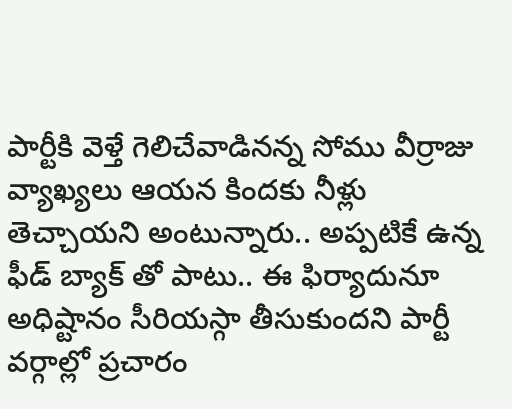పార్టీకి వెళ్తే గెలిచేవాడినన్న సోము వీర్రాజు వ్యాఖ్యలు ఆయన కిందకు నీళ్లు తెచ్చాయని అంటున్నారు.. అప్పటికే ఉన్న ఫీడ్ బ్యాక్ తో పాటు.. ఈ ఫిర్యాదునూ అధిష్టానం సీరియస్గా తీసుకుందని పార్టీ వర్గాల్లో ప్రచారం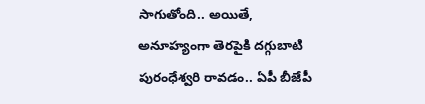సాగుతోంది.. అయితే, అనూహ్యంగా తెరపైకి దగ్గుబాటి పురంధేశ్వరి రావడం.. ఏపీ బీజేపీ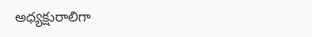అధ్యక్షురాలిగా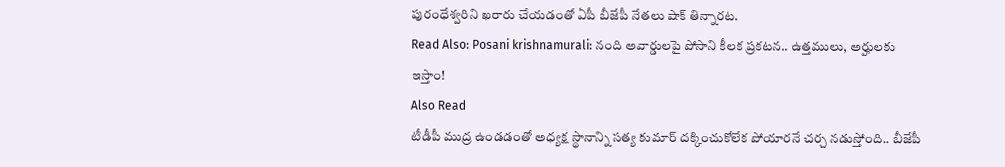పురంధేశ్వరిని ఖరారు చేయడంతో ఏపీ బీజేపీ నేతలు షాక్ తిన్నారట.
Read Also: Posani krishnamurali: నంది అవార్డులపై పోసాని కీలక ప్రకటన.. ఉత్తములు, అర్హులకు ఇస్తాం!
Also Read
టీడీపీ ముద్ర ఉండడంతో అధ్యక్ష స్థానాన్ని సత్య కుమార్ దక్కించుకోలేక పోయారనే చర్చ నడుస్తోంది.. బీజేపీ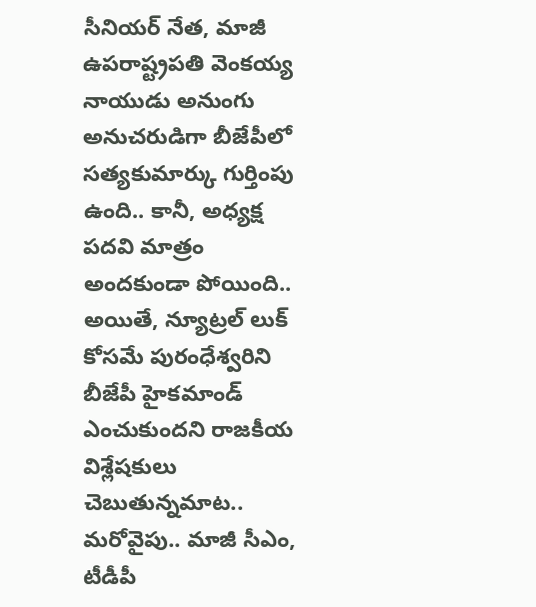సీనియర్ నేత, మాజీ ఉపరాష్ట్రపతి వెంకయ్య నాయుడు అనుంగు అనుచరుడిగా బీజేపీలో సత్యకుమార్కు గుర్తింపు ఉంది.. కానీ, అధ్యక్ష పదవి మాత్రం అందకుండా పోయింది.. అయితే, న్యూట్రల్ లుక్ కోసమే పురంధేశ్వరిని బీజేపీ హైకమాండ్ ఎంచుకుందని రాజకీయ విశ్లేషకులు చెబుతున్నమాట.. మరోవైపు.. మాజీ సీఎం, టీడీపీ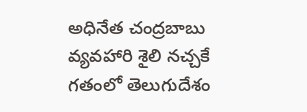అధినేత చంద్రబాబు వ్యవహారి శైలి నచ్చకే గతంలో తెలుగుదేశం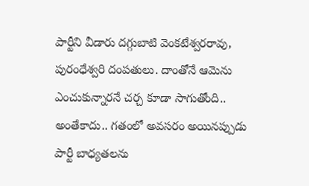పార్టీని వీడారు దగ్గుబాటి వెంకటేశ్వరరావు, పురంధేశ్వరి దంపతులు. దాంతోనే ఆమెను ఎంచుకున్నారనే చర్చ కూడా సాగుతోంది.. అంతేకాదు.. గతంలో అవసరం అయినప్పుడు పార్టీ బాధ్యతలను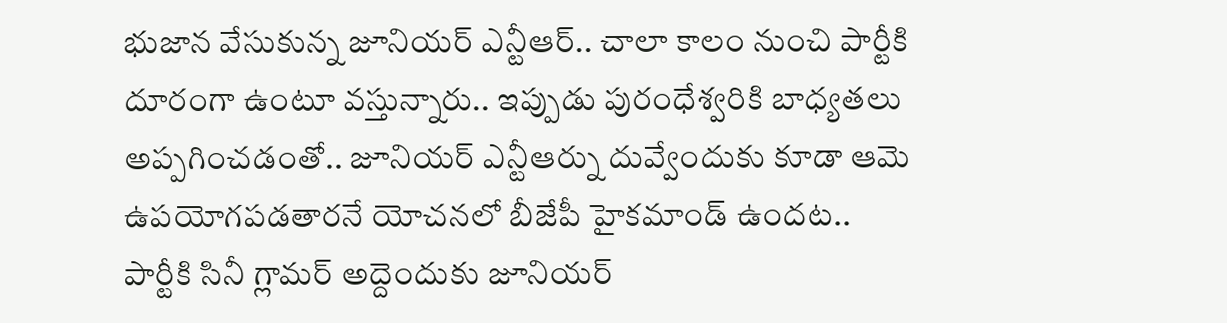భుజాన వేసుకున్న జూనియర్ ఎన్టీఆర్.. చాలా కాలం నుంచి పార్టీకి దూరంగా ఉంటూ వస్తున్నారు.. ఇప్పుడు పురంధేశ్వరికి బాధ్యతలు అప్పగించడంతో.. జూనియర్ ఎన్టీఆర్ను దువ్వేందుకు కూడా ఆమె ఉపయోగపడతారనే యోచనలో బీజేపీ హైకమాండ్ ఉందట.. పార్టీకి సినీ గ్లామర్ అద్దెందుకు జూనియర్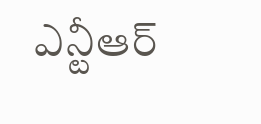ఎన్టీఆర్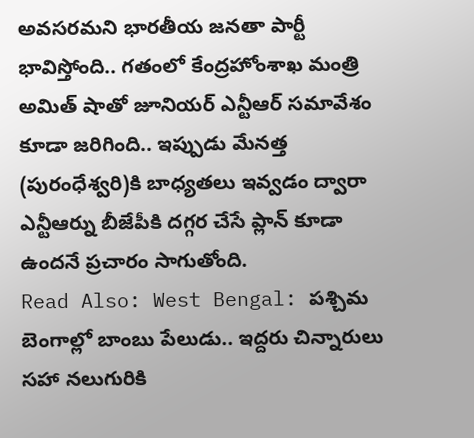అవసరమని భారతీయ జనతా పార్టీ భావిస్తోంది.. గతంలో కేంద్రహోంశాఖ మంత్రి అమిత్ షాతో జూనియర్ ఎన్టీఆర్ సమావేశం కూడా జరిగింది.. ఇప్పుడు మేనత్త (పురంధేశ్వరి)కి బాధ్యతలు ఇవ్వడం ద్వారా ఎన్టీఆర్ను బీజేపీకి దగ్గర చేసే ప్లాన్ కూడా ఉందనే ప్రచారం సాగుతోంది.
Read Also: West Bengal: పశ్చిమ బెంగాల్లో బాంబు పేలుడు.. ఇద్దరు చిన్నారులు సహా నలుగురికి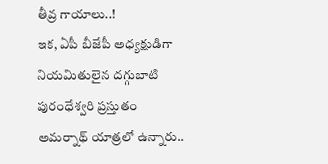తీవ్ర గాయాలు..!
ఇక, ఏపీ బీజేపీ అధ్యక్షుడిగా నియమితులైన దగ్గుబాటి పురంధేశ్వరి ప్రస్తుతం అమర్నాథ్ యాత్రలో ఉన్నారు..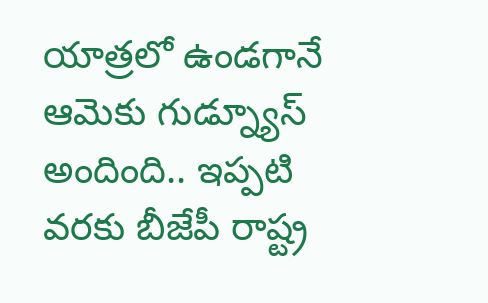యాత్రలో ఉండగానే ఆమెకు గుడ్న్యూస్ అందింది.. ఇప్పటి వరకు బీజేపీ రాష్ట్ర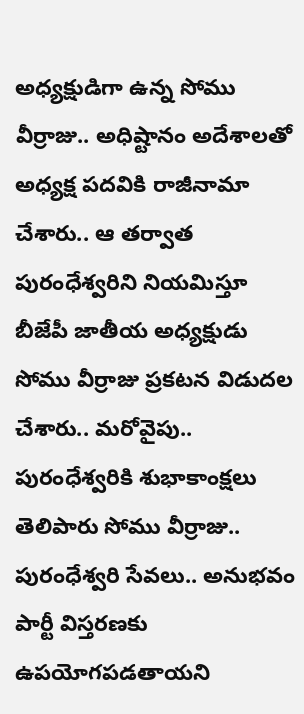అధ్యక్షుడిగా ఉన్న సోము వీర్రాజు.. అధిష్టానం అదేశాలతో అధ్యక్ష పదవికి రాజీనామా చేశారు.. ఆ తర్వాత పురంధేశ్వరిని నియమిస్తూ బీజేపీ జాతీయ అధ్యక్షుడు సోము వీర్రాజు ప్రకటన విడుదల చేశారు.. మరోవైపు.. పురంధేశ్వరికి శుభాకాంక్షలు తెలిపారు సోము వీర్రాజు.. పురంధేశ్వరి సేవలు.. అనుభవం పార్టీ విస్తరణకు ఉపయోగపడతాయని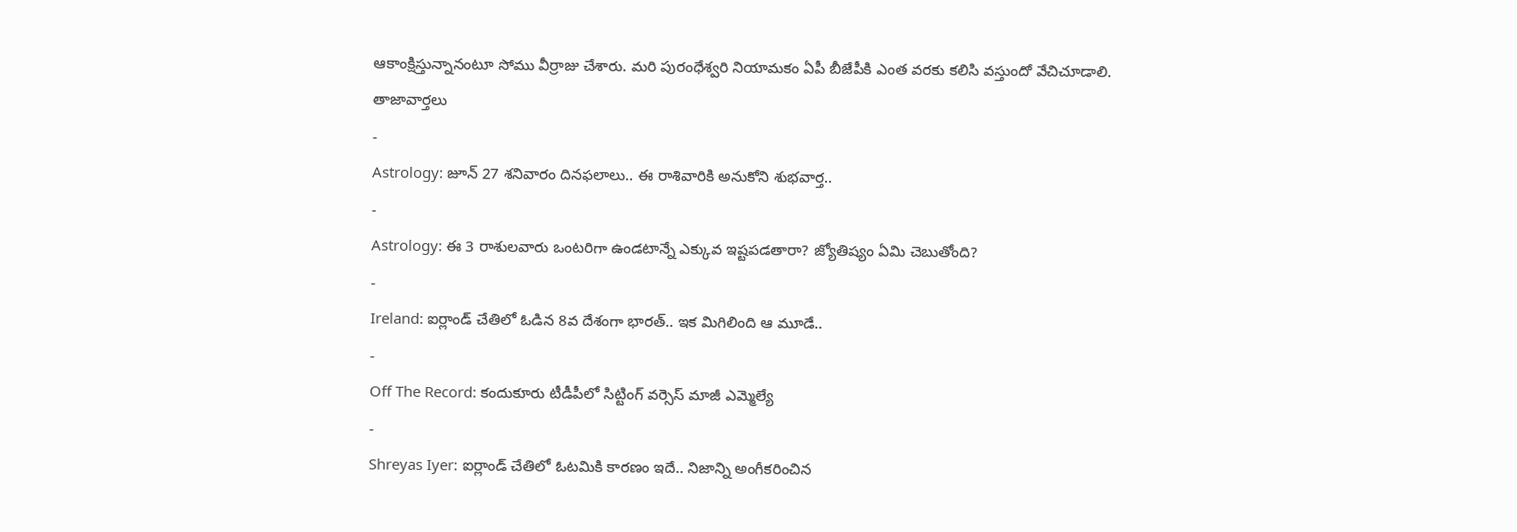ఆకాంక్షిస్తున్నానంటూ సోము వీర్రాజు చేశారు. మరి పురంధేశ్వరి నియామకం ఏపీ బీజేపీకి ఎంత వరకు కలిసి వస్తుందో వేచిచూడాలి.
తాజావార్తలు
-
Astrology: జూన్ 27 శనివారం దినఫలాలు.. ఈ రాశివారికి అనుకోని శుభవార్త..
-
Astrology: ఈ 3 రాశులవారు ఒంటరిగా ఉండటాన్నే ఎక్కువ ఇష్టపడతారా? జ్యోతిష్యం ఏమి చెబుతోంది?
-
Ireland: ఐర్లాండ్ చేతిలో ఓడిన 8వ దేశంగా భారత్.. ఇక మిగిలింది ఆ మూడే..
-
Off The Record: కందుకూరు టీడీపీలో సిట్టింగ్ వర్సెస్ మాజీ ఎమ్మెల్యే
-
Shreyas Iyer: ఐర్లాండ్ చేతిలో ఓటమికి కారణం ఇదే.. నిజాన్ని అంగీకరించిన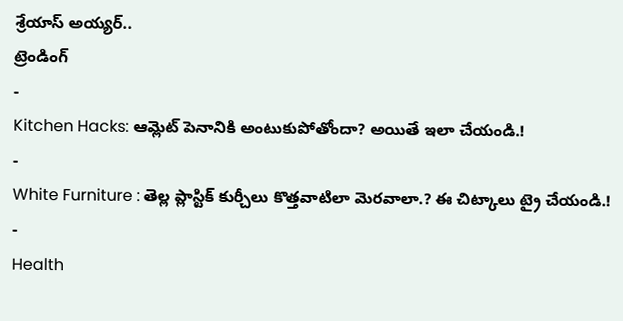శ్రేయాస్ అయ్యర్..
ట్రెండింగ్
-
Kitchen Hacks: ఆమ్లెట్ పెనానికి అంటుకుపోతోందా? అయితే ఇలా చేయండి.!
-
White Furniture : తెల్ల ప్లాస్టిక్ కుర్చీలు కొత్తవాటిలా మెరవాలా.? ఈ చిట్కాలు ట్రై చేయండి.!
-
Health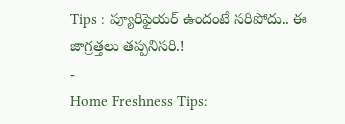Tips : ప్యూరిఫైయర్ ఉందంటే సరిపోదు.. ఈ జాగ్రత్తలు తప్పనిసరి.!
-
Home Freshness Tips: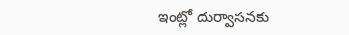ఇంట్లో దుర్వాసనకు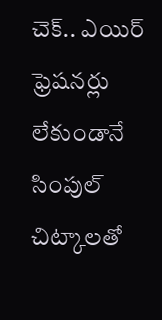చెక్.. ఎయిర్ ఫ్రెషనర్లు లేకుండానే సింపుల్ చిట్కాలతో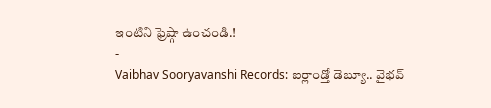ఇంటిని ఫ్రెష్గా ఉంచండి.!
-
Vaibhav Sooryavanshi Records: ఐర్లాండ్తో డెబ్యూ.. వైభవ్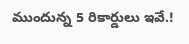ముందున్న 5 రికార్డులు ఇవే.!